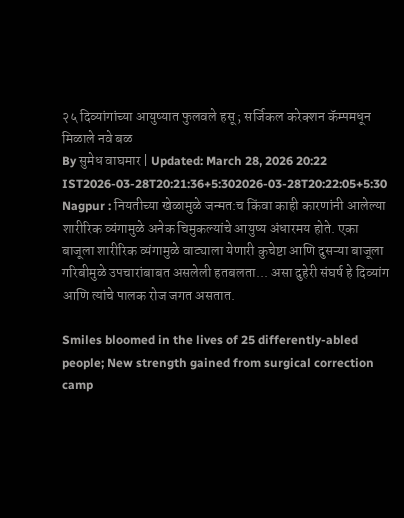२५ दिव्यांगांच्या आयुष्यात फुलवले हसू ; सर्जिकल करेक्शन कॅम्पमधून मिळाले नवे बळ
By सुमेध वाघमार | Updated: March 28, 2026 20:22 IST2026-03-28T20:21:36+5:302026-03-28T20:22:05+5:30
Nagpur : नियतीच्या खेळामुळे जन्मत:च किंवा काही कारणांनी आलेल्या शारीरिक व्यंगामुळे अनेक चिमुकल्यांचे आयुष्य अंधारमय होते. एका बाजूला शारीरिक व्यंगामुळे वाट्याला येणारी कुचेष्टा आणि दुसऱ्या बाजूला गरिबीमुळे उपचारांबाबत असलेली हतबलता... असा दुहेरी संघर्ष हे दिव्यांग आणि त्यांचे पालक रोज जगत असतात.

Smiles bloomed in the lives of 25 differently-abled people; New strength gained from surgical correction camp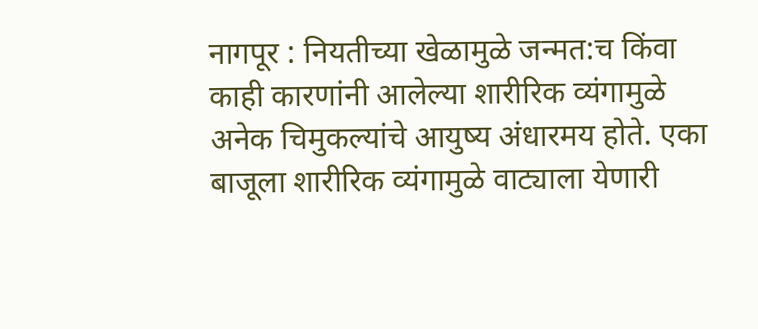नागपूर : नियतीच्या खेळामुळे जन्मत:च किंवा काही कारणांनी आलेल्या शारीरिक व्यंगामुळे अनेक चिमुकल्यांचे आयुष्य अंधारमय होते. एका बाजूला शारीरिक व्यंगामुळे वाट्याला येणारी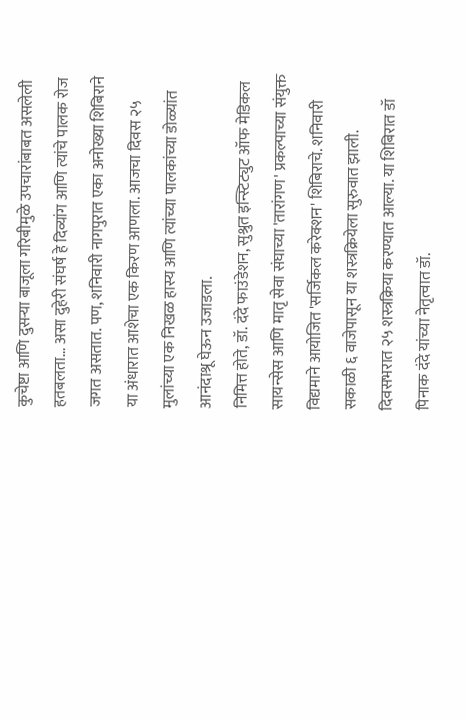कुचेष्टा आणि दुसऱ्या बाजूला गरिबीमुळे उपचारांबाबत असलेली हतबलता... असा दुहेरी संघर्ष हे दिव्यांग आणि त्यांचे पालक रोज जगत असतात. पण, शनिवारी नागपुरात एका अनोख्या शिबिराने या अंधारात आशेचा एक किरण आणला. आजचा दिवस २५ मुलांच्या एक निखळ हास्य आणि त्यांच्या पालकांच्या डोळ्यांत आनंदाश्रू घेऊन उजाडला.
निमित्त होते, डॉ. दंदे फाउंडेशन, सुश्रुत इन्स्टिट्युट ऑफ मेडिकल सायन्सेस आणि मातृ सेवा संघाच्या 'तारांगण' प्रकल्पाच्या संयुक्त विद्यमाने आयोजित 'सर्जिकल करेक्शन' शिबिराचे. शनिवारी सकाळी ६ वाजेपासून या शस्त्रक्रियेला सुरुवात झाली. दिवसभरात २५ शस्त्रक्रिया करण्यात आल्या. या शिबिरात डॉ पिनाक दंदे यांच्या नेतृत्वात डॉ.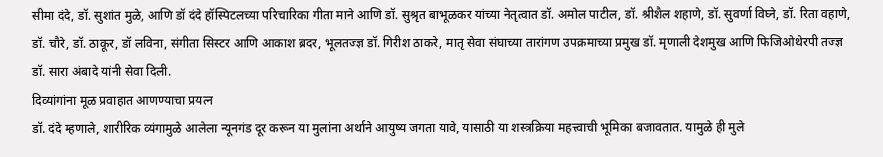सीमा दंदे, डॉ. सुशांत मुळे, आणि डॉ दंदे हॉस्पिटलच्या परिचारिका गीता माने आणि डॉ. सुश्रृत बाभूळकर यांच्या नेतृत्वात डॉ. अमोल पाटील, डॉ. श्रीशैल शहाणे, डॉ. सुवर्णा विघ्ने, डॉ. रिता वहाणे, डॉ. चौरे, डॉ. ठाकूर, डॉ लविना, संगीता सिस्टर आणि आकाश ब्रदर, भूलतज्ज्ञ डॉ. गिरीश ठाकरे, मातृ सेवा संघाच्या तारांगण उपक्रमाच्या प्रमुख डॉ. मृणाली देशमुख आणि फिजिओथेरपी तज्ज्ञ डॉ. सारा अंबादे यांनी सेवा दिली.
दिव्यांगांना मूळ प्रवाहात आणण्याचा प्रयत्न
डॉ. दंदे म्हणाले, शारीरिक व्यंगामुळे आलेला न्यूनगंड दूर करून या मुलांना अर्थाने आयुष्य जगता यावे, यासाठी या शस्त्रक्रिया महत्त्वाची भूमिका बजावतात. यामुळे ही मुले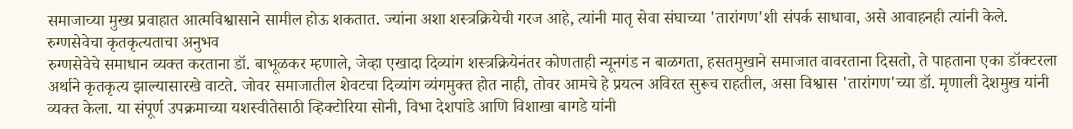समाजाच्या मुख्य प्रवाहात आत्मविश्वासाने सामील होऊ शकतात. ज्यांना अशा शस्त्रक्रियेची गरज आहे, त्यांनी मातृ सेवा संघाच्या 'तारांगण'शी संपर्क साधावा, असे आवाहनही त्यांनी केले.
रुग्णसेवेचा कृतकृत्यताचा अनुभव
रुग्णसेवेचे समाधान व्यक्त करताना डॉ. बाभूळकर म्हणाले, जेव्हा एखादा दिव्यांग शस्त्रक्रियेनंतर कोणताही न्यूनगंड न बाळगता, हसतमुखाने समाजात वावरताना दिसतो, ते पाहताना एका डॉक्टरला अर्थाने कृतकृत्य झाल्यासारखे वाटते. जोवर समाजातील शेवटचा दिव्यांग व्यंगमुक्त होत नाही, तोवर आमचे हे प्रयत्न अविरत सुरूच राहतील, असा विश्वास 'तारांगण'च्या डॉ. मृणाली देशमुख यांनी व्यक्त केला. या संपूर्ण उपक्रमाच्या यशस्वीतेसाठी व्हिक्टोरिया सोनी, विभा देशपांडे आणि विशाखा बागडे यांनी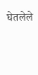घेतलेले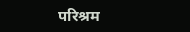परिश्रम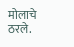मोलाचे ठरले.